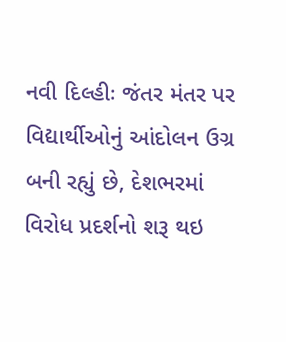નવી દિલ્હીઃ જંતર મંતર પર વિદ્યાર્થીઓનું આંદોલન ઉગ્ર બની રહ્યું છે, દેશભરમાં વિરોધ પ્રદર્શનો શરૂ થઇ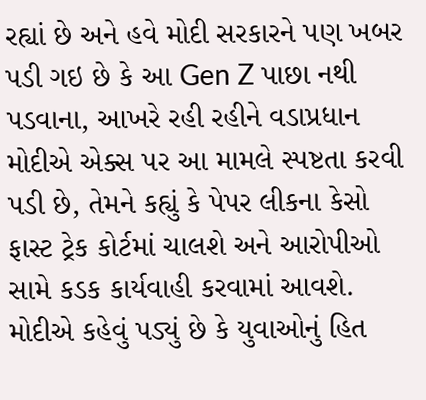રહ્યાં છે અને હવે મોદી સરકારને પણ ખબર પડી ગઇ છે કે આ Gen Z પાછા નથી પડવાના, આખરે રહી રહીને વડાપ્રધાન મોદીએ એક્સ પર આ મામલે સ્પષ્ટતા કરવી પડી છે, તેમને કહ્યું કે પેપર લીકના કેસો ફાસ્ટ ટ્રેક કોર્ટમાં ચાલશે અને આરોપીઓ સામે કડક કાર્યવાહી કરવામાં આવશે.
મોદીએ કહેવું પડ્યું છે કે યુવાઓનું હિત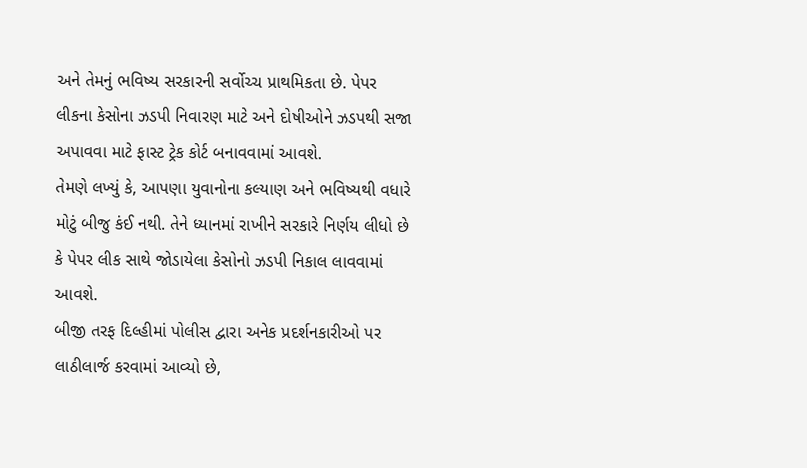અને તેમનું ભવિષ્ય સરકારની સર્વોચ્ચ પ્રાથમિકતા છે. પેપર લીકના કેસોના ઝડપી નિવારણ માટે અને દોષીઓને ઝડપથી સજા અપાવવા માટે ફાસ્ટ ટ્રેક કોર્ટ બનાવવામાં આવશે.
તેમણે લખ્યું કે, આપણા યુવાનોના કલ્યાણ અને ભવિષ્યથી વધારે મોટું બીજુ કંઈ નથી. તેને ધ્યાનમાં રાખીને સરકારે નિર્ણય લીધો છે કે પેપર લીક સાથે જોડાયેલા કેસોનો ઝડપી નિકાલ લાવવામાં આવશે.
બીજી તરફ દિલ્હીમાં પોલીસ દ્વારા અનેક પ્રદર્શનકારીઓ પર લાઠીલાર્જ કરવામાં આવ્યો છે,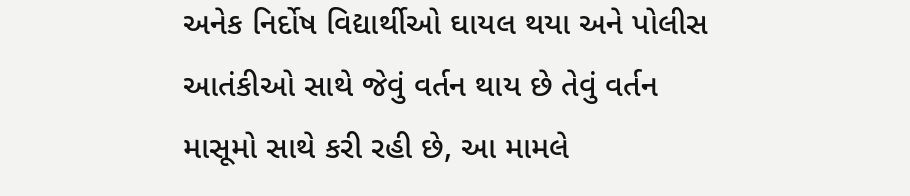અનેક નિર્દોષ વિદ્યાર્થીઓ ઘાયલ થયા અને પોલીસ આતંકીઓ સાથે જેવું વર્તન થાય છે તેવું વર્તન માસૂમો સાથે કરી રહી છે, આ મામલે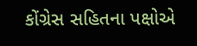કોંગ્રેસ સહિતના પક્ષોએ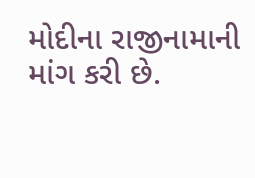મોદીના રાજીનામાની માંગ કરી છે.